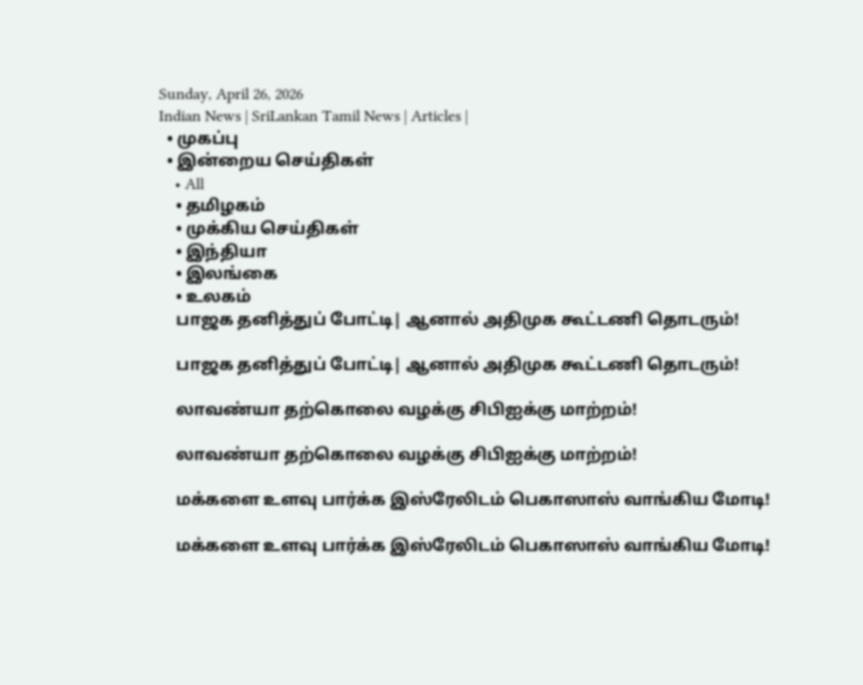Sunday, April 26, 2026
Indian News | SriLankan Tamil News | Articles |
  • முகப்பு
  • இன்றைய செய்திகள்
    • All
    • தமிழகம்
    • முக்கிய செய்திகள்
    • இந்தியா
    • இலங்கை
    • உலகம்
    பாஜக தனித்துப் போட்டி| ஆனால் அதிமுக கூட்டணி தொடரும்!

    பாஜக தனித்துப் போட்டி| ஆனால் அதிமுக கூட்டணி தொடரும்!

    லாவண்யா தற்கொலை வழக்கு சிபிஐக்கு மாற்றம்!

    லாவண்யா தற்கொலை வழக்கு சிபிஐக்கு மாற்றம்!

    மக்களை உளவு பார்க்க இஸ்ரேலிடம் பெகாஸாஸ் வாங்கிய மோடி!

    மக்களை உளவு பார்க்க இஸ்ரேலிடம் பெகாஸாஸ் வாங்கிய மோடி!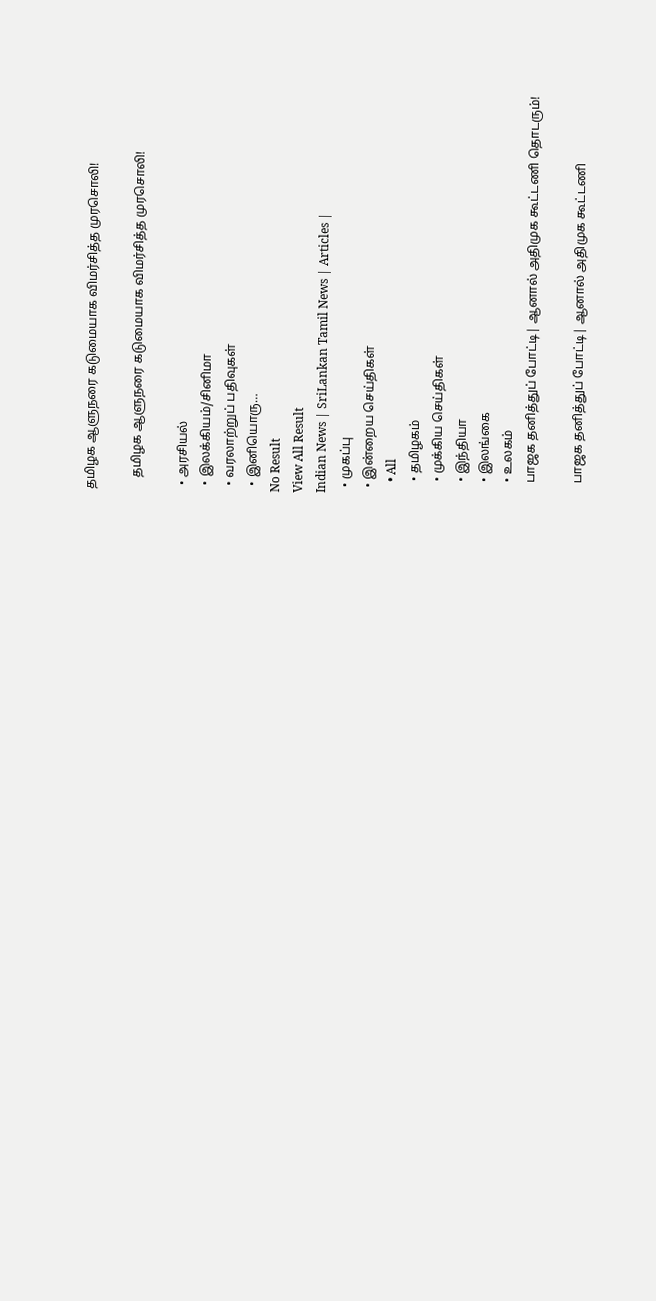தமிழக ஆளுநரை கடுமையாக விமர்சித்த முரசொலி!

    தமிழக ஆளுநரை கடுமையாக விமர்சித்த முரசொலி!

  • அரசியல்
  • இலக்கியம்/சினிமா
  • வரலாற்றுப் பதிவுகள்
  • இனியொரு…
No Result
View All Result
Indian News | SriLankan Tamil News | Articles |
  • முகப்பு
  • இன்றைய செய்திகள்
    • All
    • தமிழகம்
    • முக்கிய செய்திகள்
    • இந்தியா
    • இலங்கை
    • உலகம்
    பாஜக தனித்துப் போட்டி| ஆனால் அதிமுக கூட்டணி தொடரும்!

    பாஜக தனித்துப் போட்டி| ஆனால் அதிமுக கூட்டணி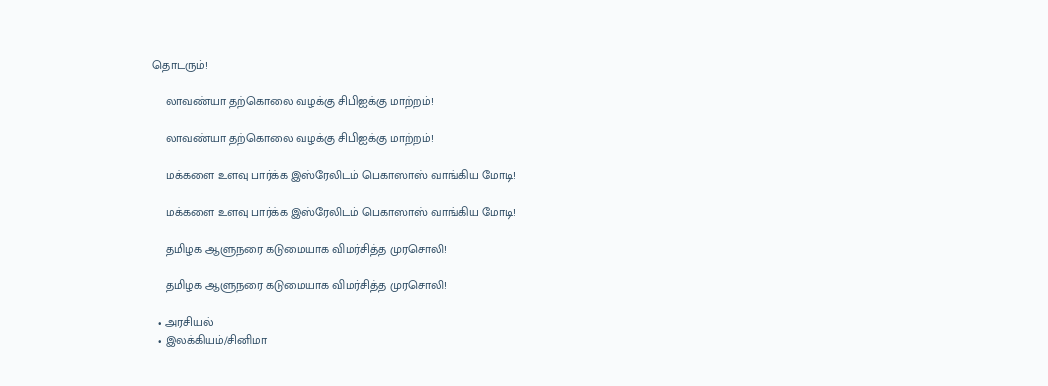தொடரும்!

    லாவண்யா தற்கொலை வழக்கு சிபிஐக்கு மாற்றம்!

    லாவண்யா தற்கொலை வழக்கு சிபிஐக்கு மாற்றம்!

    மக்களை உளவு பார்க்க இஸ்ரேலிடம் பெகாஸாஸ் வாங்கிய மோடி!

    மக்களை உளவு பார்க்க இஸ்ரேலிடம் பெகாஸாஸ் வாங்கிய மோடி!

    தமிழக ஆளுநரை கடுமையாக விமர்சித்த முரசொலி!

    தமிழக ஆளுநரை கடுமையாக விமர்சித்த முரசொலி!

  • அரசியல்
  • இலக்கியம்/சினிமா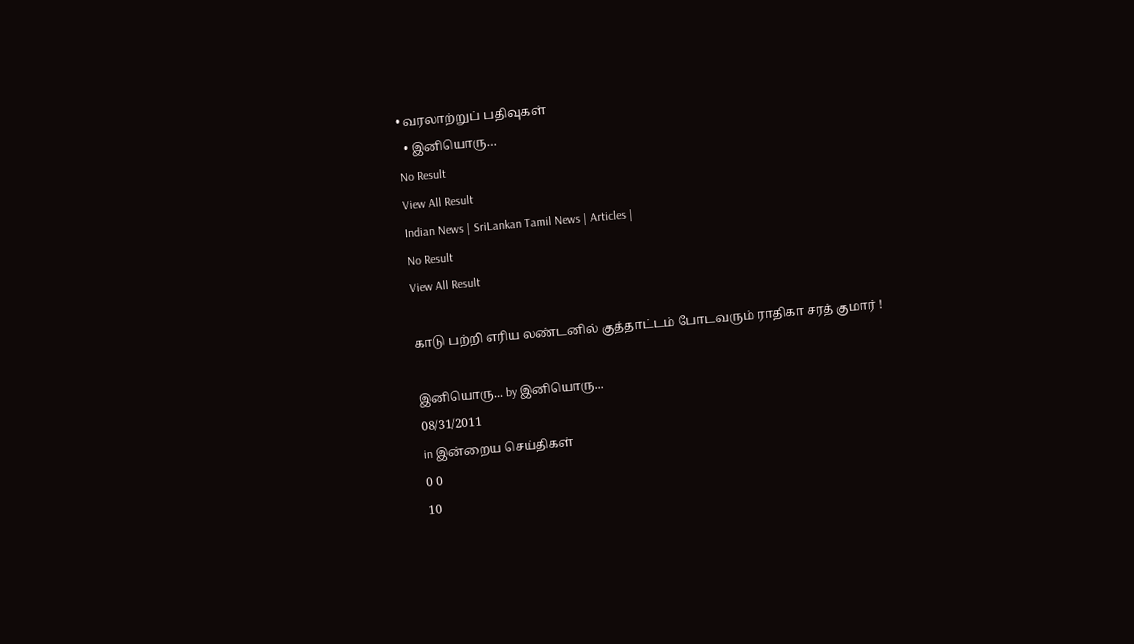• வரலாற்றுப் பதிவுகள்
  • இனியொரு…
No Result
View All Result
Indian News | SriLankan Tamil News | Articles |
No Result
View All Result

காடு பற்றி எரிய லண்டனில் குத்தாட்டம் போடவரும் ராதிகா சரத் குமார் !

இனியொரு... by இனியொரு...
08/31/2011
in இன்றைய செய்திகள்
0 0
10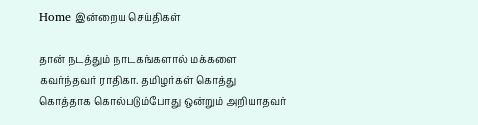Home இன்றைய செய்திகள்

தான் நடத்தும் நாடகங்களால் மக்களை கவர்ந்தவர் ராதிகா. தமிழர்கள் கொத்து கொத்தாக கொல்படும்போது ஒன்றும் அறியாதவர்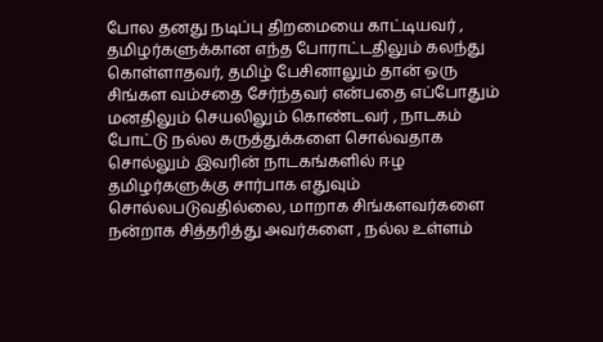போல தனது நடிப்பு திறமையை காட்டியவர் , தமிழர்களுக்கான எந்த போராட்டதிலும் கலந்து கொள்ளாதவர், தமிழ் பேசினாலும் தான் ஒரு சிங்கள வம்சதை சேர்ந்தவர் என்பதை எப்போதும் மனதிலும் செயலிலும் கொண்டவர் , நாடகம் போட்டு நல்ல கருத்துக்களை சொல்வதாக சொல்லும் இவரின் நாடகங்களில் ஈழ தமிழர்களுக்கு சார்பாக எதுவும் சொல்லபடுவதில்லை, மாறாக சிங்களவர்களை நன்றாக சித்தரித்து அவர்களை , நல்ல உள்ளம்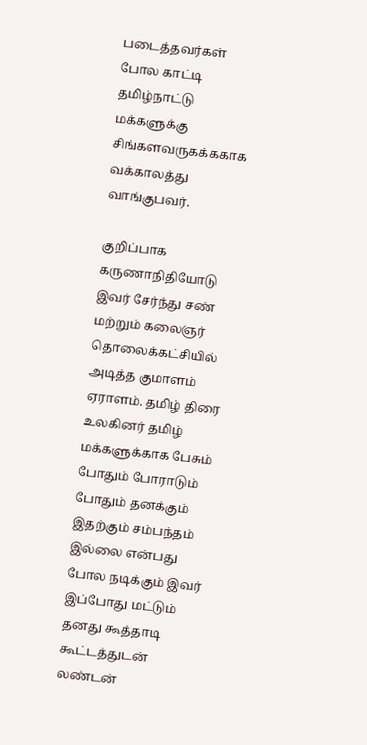படைத்தவர்கள் போல காட்டி தமிழ்நாட்டு மக்களுக்கு சிங்களவருகக்ககாக வக்காலத்து வாங்குபவர்.

குறிப்பாக கருணாநிதியோடு இவர் சேர்ந்து சண் மற்றும் கலைஞர் தொலைக்கட்சியில் அடித்த குமாளம் ஏராளம். தமிழ் திரை உலகினர் தமிழ் மக்களுக்காக பேசும் போதும் போராடும் போதும் தனக்கும் இதற்கும் சம்பந்தம் இல்லை என்பது போல நடிக்கும் இவர் இப்போது மட்டும் தனது கூத்தாடி கூட்டத்துடன் லண்டன்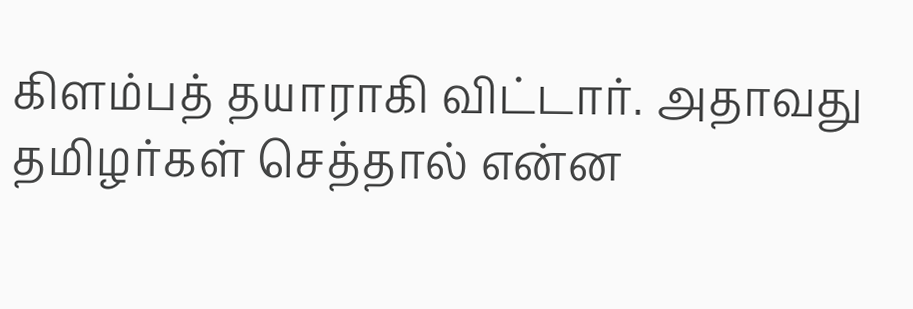கிளம்பத் தயாராகி விட்டார். அதாவது தமிழர்கள் செத்தால் என்ன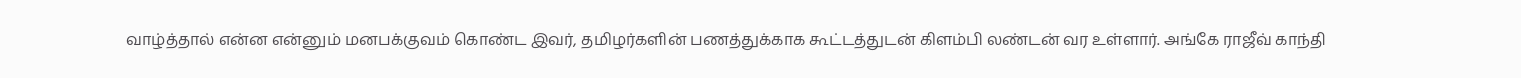வாழ்த்தால் என்ன என்னும் மனபக்குவம் கொண்ட இவர், தமிழர்களின் பணத்துக்காக கூட்டத்துடன் கிளம்பி லண்டன் வர உள்ளார். அங்கே ராஜீவ் காந்தி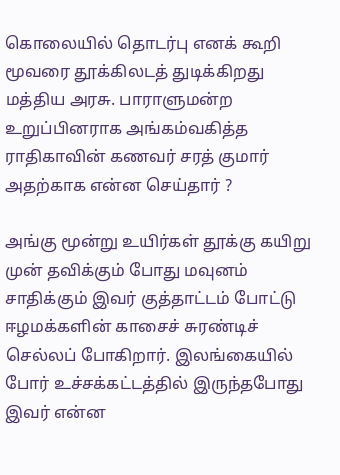கொலையில் தொடர்பு எனக் கூறி மூவரை தூக்கிலடத் துடிக்கிறது மத்திய அரசு. பாராளுமன்ற உறுப்பினராக அங்கம்வகித்த ராதிகாவின் கணவர் சரத் குமார் அதற்காக என்ன செய்தார் ?

அங்கு மூன்று உயிர்கள் தூக்கு கயிறு முன் தவிக்கும் போது மவுனம் சாதிக்கும் இவர் குத்தாட்டம் போட்டு ஈழமக்களின் காசைச் சுரண்டிச் செல்லப் போகிறார். இலங்கையில் போர் உச்சக்கட்டத்தில் இருந்தபோது இவர் என்ன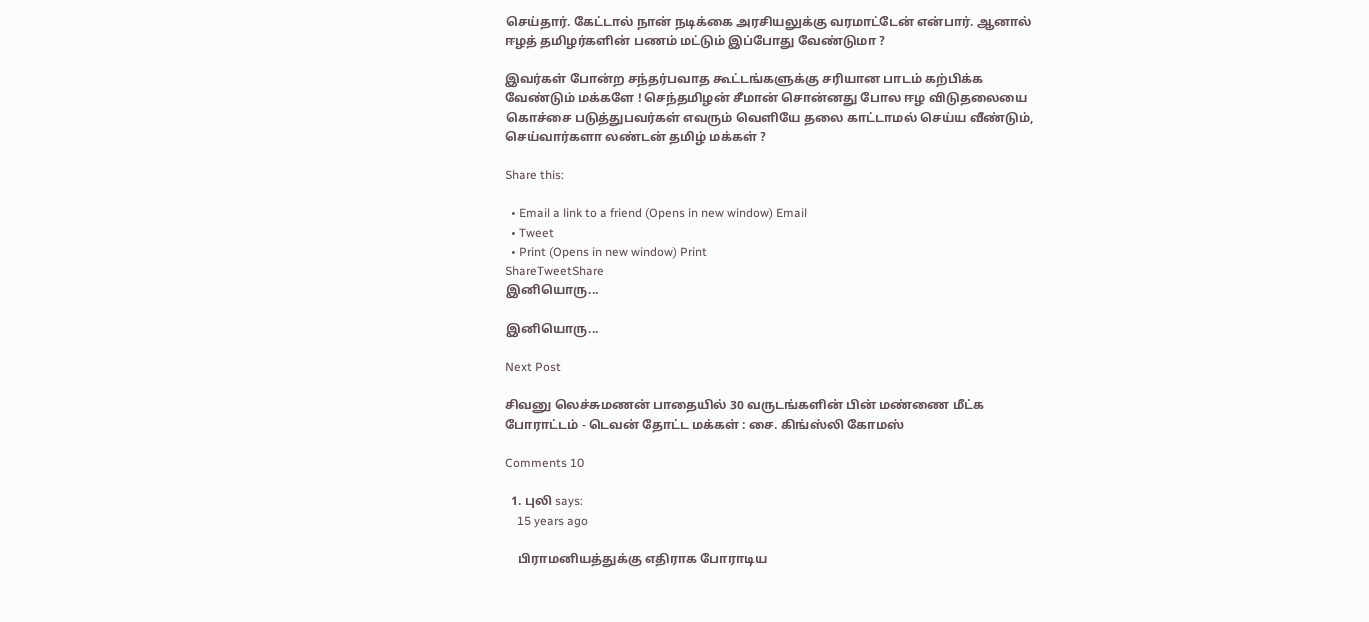செய்தார். கேட்டால் நான் நடிக்கை அரசியலுக்கு வரமாட்டேன் என்பார். ஆனால் ஈழத் தமிழர்களின் பணம் மட்டும் இப்போது வேண்டுமா ?

இவர்கள் போன்ற சந்தர்பவாத கூட்டங்களுக்கு சரியான பாடம் கற்பிக்க வேண்டும் மக்களே ! செந்தமிழன் சீமான் சொன்னது போல ஈழ விடுதலையை கொச்சை படுத்துபவர்கள் எவரும் வெளியே தலை காட்டாமல் செய்ய வீண்டும், செய்வார்களா லண்டன் தமிழ் மக்கள் ?

Share this:

  • Email a link to a friend (Opens in new window) Email
  • Tweet
  • Print (Opens in new window) Print
ShareTweetShare
இனியொரு...

இனியொரு...

Next Post

சிவனு லெச்சுமணன் பாதையில் 30 வருடங்களின் பின் மண்ணை மீட்க போராட்டம் - டெவன் தோட்ட மக்கள் : சை. கிங்ஸ்லி கோமஸ்

Comments 10

  1. புலி says:
    15 years ago

    பிராமனியத்துக்கு எதிராக போராடிய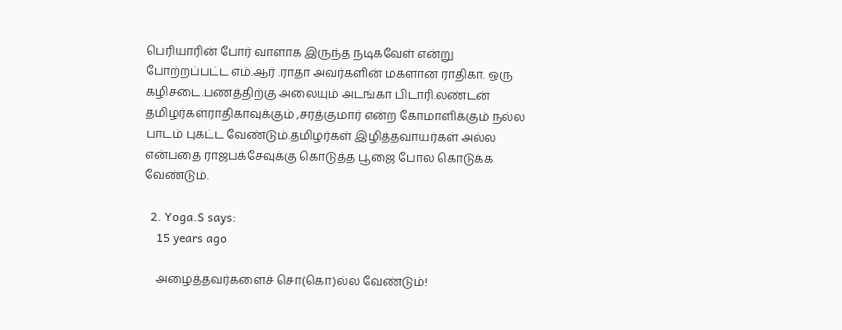பெரியாரின் போர் வாளாக இருந்த நடிகவேள் என்று போற்றப்பட்ட எம்.ஆர் .ராதா அவர்களின் மகளான ராதிகா. ஒரு கழிசடை.பணத்திற்கு அலையும் அடங்கா பிடாரி.லண்டன் தமிழர்கள்ராதிகாவுக்கும் ,சரத்குமார் என்ற கோமாளிக்கும் நல்ல பாடம் புகட்ட வேண்டும்.தமிழர்கள் இழித்தவாயர்கள் அல்ல என்பதை ராஜபக்சேவுக்கு கொடுத்த பூஜை போல கொடுக்க வேண்டும்.

  2. Yoga.S says:
    15 years ago

    அழைத்தவர்களைச் சொ(கொ)ல்ல வேண்டும்!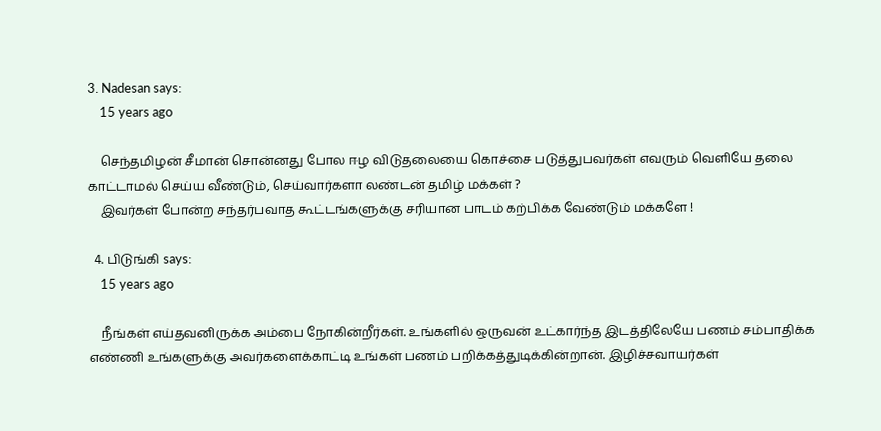3. Nadesan says:
    15 years ago

    செந்தமிழன் சீமான் சொன்னது போல ஈழ விடுதலையை கொச்சை படுத்துபவர்கள் எவரும் வெளியே தலை காட்டாமல் செய்ய வீண்டும், செய்வார்களா லண்டன் தமிழ் மக்கள் ?
    இவர்கள் போன்ற சந்தர்பவாத கூட்டங்களுக்கு சரியான பாடம் கற்பிக்க வேண்டும் மக்களே !

  4. பிடுங்கி says:
    15 years ago

    நீங்கள் எய்தவனிருக்க அம்பை நோகின்றீர்கள். உங்களில் ஒருவன் உட்கார்ந்த இடத்திலேயே பணம் சம்பாதிக்க எண்ணி உங்களுக்கு அவர்களைக்காட்டி உங்கள் பணம் பறிக்கத்துடிக்கின்றான். இழிச்சவாயர்கள்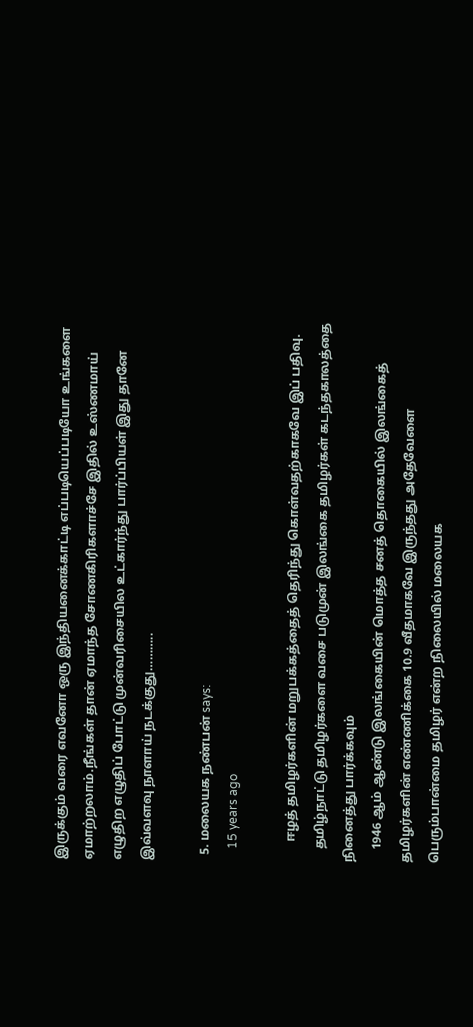இருக்கும் வரை எவனோ ஒரு இந்தியனைக்காட்டி எப்படியெப்படியோ உங்களை ஏமாற்றலாம்.நீங்கள் தான் ஏமாந்த சோணகிரிகளாச்சே இதில் உஸ்ணமாய் எழுதிற எழுதிப் போட்டு முன்வரிசையில உட்கார்ந்து பார்ப்பியள் இது தானே இவ்வளவு நாளாய் நடக்குது………..

  5. மலையக நண்பன் says:
    15 years ago

      ஈழத் தமிழர்களின் மறுபக்கத்தைத் தெரிந்து கொள்வதற்காகவே இப் பதிவு.
    தமிழ்நாட்டு தமிழர்களை வசை படுமுன் இலங்கை தமிழர்கள் கடந்தகாலத்தை நினைத்து பார்க்கவும்
    1946 ஆம் ஆண்டு இலங்கையின் மொத்த சனத் தொகையில் இலங்கைத் தமிழர்களின் எண்ணிக்கை 10.9 வீதமாகவே இருந்தது அதேவேளை பெரும்பான்மை தமிழர் என்ற நிலையில் மலையக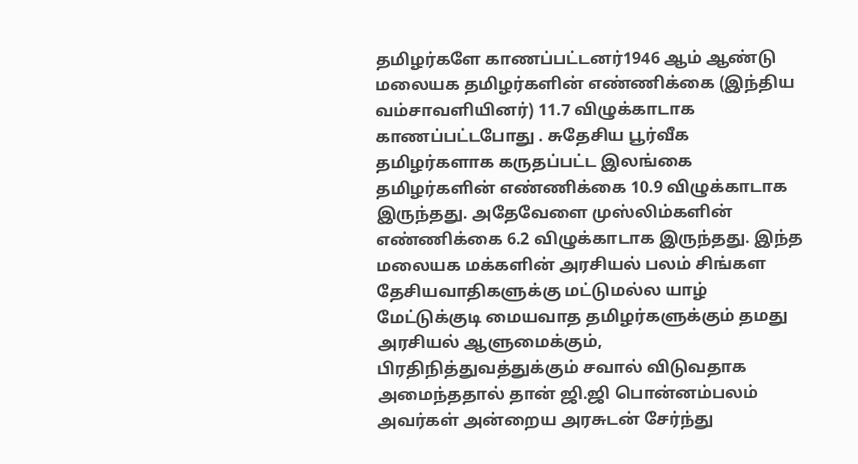தமிழர்களே காணப்பட்டனர்1946 ஆம் ஆண்டு மலையக தமிழர்களின் எண்ணிக்கை (இந்திய வம்சாவளியினர்) 11.7 விழுக்காடாக காணப்பட்டபோது . சுதேசிய பூர்வீக தமிழர்களாக கருதப்பட்ட இலங்கை தமிழர்களின் எண்ணிக்கை 10.9 விழுக்காடாக இருந்தது. அதேவேளை முஸ்லிம்களின் எண்ணிக்கை 6.2 விழுக்காடாக இருந்தது. இந்த மலையக மக்களின் அரசியல் பலம் சிங்கள தேசியவாதிகளுக்கு மட்டுமல்ல யாழ் மேட்டுக்குடி மையவாத தமிழர்களுக்கும் தமது அரசியல் ஆளுமைக்கும், பிரதிநித்துவத்துக்கும் சவால் விடுவதாக அமைந்ததால் தான் ஜி.ஜி பொன்னம்பலம் அவர்கள் அன்றைய அரசுடன் சேர்ந்து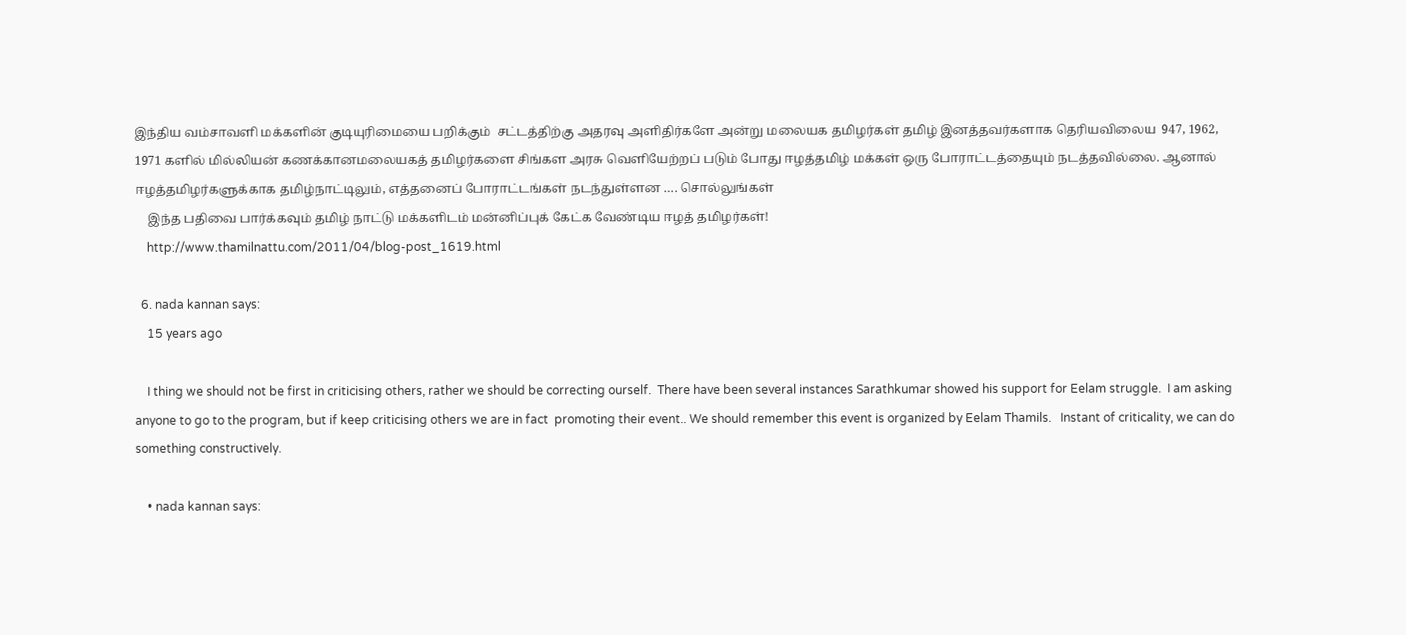இந்திய வம்சாவளி மக்களின் குடியுரிமையை பறிக்கும்  சட்டத்திற்கு அதரவு அளிதிர்களே அன்று மலையக தமிழர்கள் தமிழ் இனத்தவர்களாக தெரியவிலைய  947, 1962, 1971 களில் மில்லியன் கணக்கானமலையகத் தமிழர்களை சிங்கள அரசு வெளியேற்றப் படும் போது ஈழத்தமிழ் மக்கள் ஒரு போராட்டத்தையும் நடத்தவில்லை. ஆனால் ஈழத்தமிழர்களுக்காக தமிழ்நாட்டிலும், எத்தனைப் போராட்டங்கள் நடந்துள்ளன …. சொல்லுங்கள்
    இந்த பதிவை பார்க்கவும் தமிழ் நாட்டு மக்களிடம் மன்னிப்புக் கேட்க வேண்டிய ஈழத் தமிழர்கள்!
    http://www.thamilnattu.com/2011/04/blog-post_1619.html

  6. nada kannan says:
    15 years ago

    I thing we should not be first in criticising others, rather we should be correcting ourself.  There have been several instances Sarathkumar showed his support for Eelam struggle.  I am asking anyone to go to the program, but if keep criticising others we are in fact  promoting their event.. We should remember this event is organized by Eelam Thamils.   Instant of criticality, we can do something constructively.

    • nada kannan says: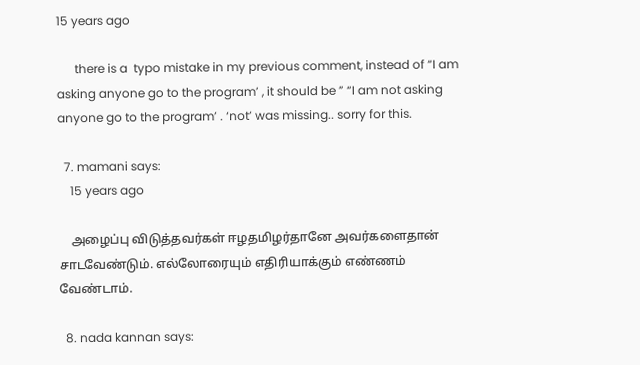15 years ago

      there is a  typo mistake in my previous comment, instead of “I am asking anyone go to the program’ , it should be ” “I am not asking anyone go to the program’ . ‘not’ was missing.. sorry for this.

  7. mamani says:
    15 years ago

    அழைப்பு விடுத்தவர்கள் ஈழதமிழர்தானே அவர்களைதான் சாடவேண்டும். எல்லோரையும் எதிரியாக்கும் எண்ணம் வேண்டாம்.

  8. nada kannan says: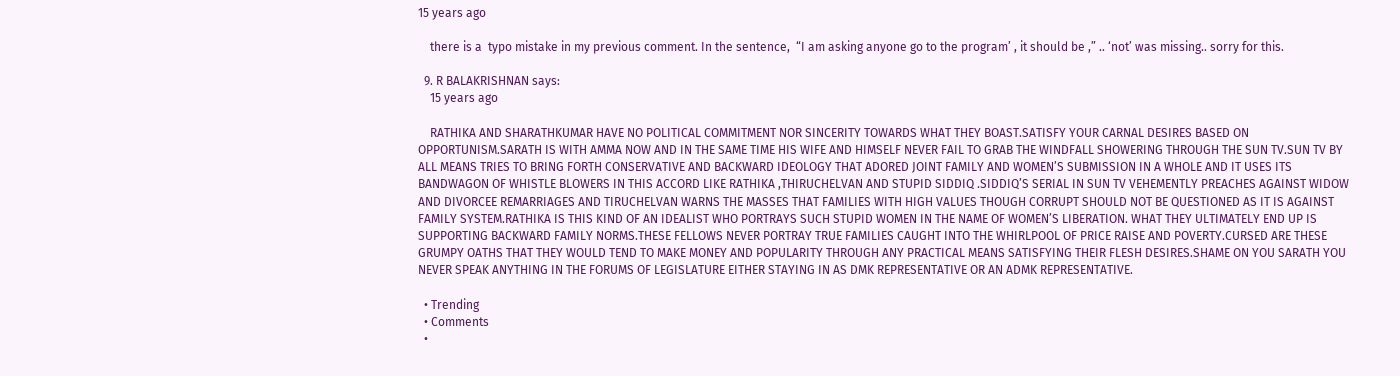15 years ago

    there is a  typo mistake in my previous comment. In the sentence,  “I am asking anyone go to the program’ , it should be ,” .. ‘not’ was missing.. sorry for this.

  9. R BALAKRISHNAN says:
    15 years ago

    RATHIKA AND SHARATHKUMAR HAVE NO POLITICAL COMMITMENT NOR SINCERITY TOWARDS WHAT THEY BOAST.SATISFY YOUR CARNAL DESIRES BASED ON OPPORTUNISM.SARATH IS WITH AMMA NOW AND IN THE SAME TIME HIS WIFE AND HIMSELF NEVER FAIL TO GRAB THE WINDFALL SHOWERING THROUGH THE SUN TV.SUN TV BY ALL MEANS TRIES TO BRING FORTH CONSERVATIVE AND BACKWARD IDEOLOGY THAT ADORED JOINT FAMILY AND WOMEN’S SUBMISSION IN A WHOLE AND IT USES ITS BANDWAGON OF WHISTLE BLOWERS IN THIS ACCORD LIKE RATHIKA ,THIRUCHELVAN AND STUPID SIDDIQ .SIDDIQ’S SERIAL IN SUN TV VEHEMENTLY PREACHES AGAINST WIDOW AND DIVORCEE REMARRIAGES AND TIRUCHELVAN WARNS THE MASSES THAT FAMILIES WITH HIGH VALUES THOUGH CORRUPT SHOULD NOT BE QUESTIONED AS IT IS AGAINST FAMILY SYSTEM.RATHIKA IS THIS KIND OF AN IDEALIST WHO PORTRAYS SUCH STUPID WOMEN IN THE NAME OF WOMEN’S LIBERATION. WHAT THEY ULTIMATELY END UP IS SUPPORTING BACKWARD FAMILY NORMS.THESE FELLOWS NEVER PORTRAY TRUE FAMILIES CAUGHT INTO THE WHIRLPOOL OF PRICE RAISE AND POVERTY.CURSED ARE THESE GRUMPY OATHS THAT THEY WOULD TEND TO MAKE MONEY AND POPULARITY THROUGH ANY PRACTICAL MEANS SATISFYING THEIR FLESH DESIRES.SHAME ON YOU SARATH YOU NEVER SPEAK ANYTHING IN THE FORUMS OF LEGISLATURE EITHER STAYING IN AS DMK REPRESENTATIVE OR AN ADMK REPRESENTATIVE.

  • Trending
  • Comments
  •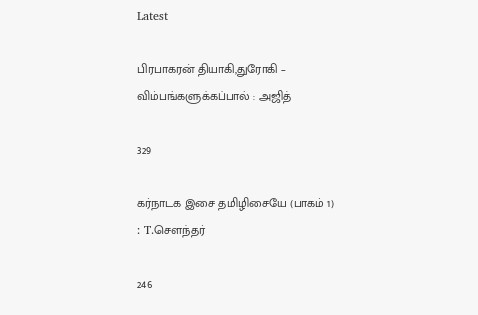Latest

பிரபாகரன் தியாகி,துரோகி – விம்பங்களுக்கப்பால் : அஜித்

329

கர்நாடக இசை தமிழிசையே (பாகம் 1) : T.செளந்தர்

246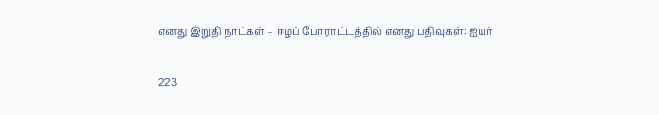எனது இறுதி நாட்கள் – ஈழப் போராட்டத்தில் எனது பதிவுகள்: ஐயர்

223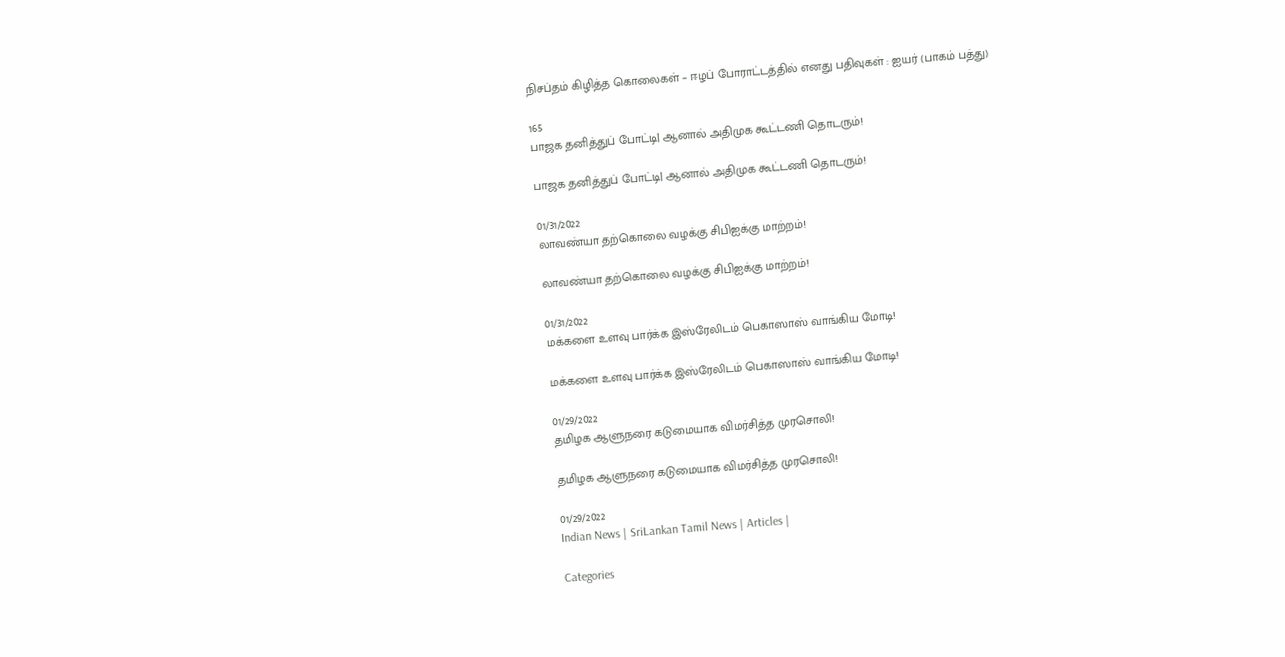நிசப்தம் கிழித்த கொலைகள் – ஈழப் போராட்டத்தில் எனது பதிவுகள் : ஐயர் (பாகம் பத்து)

165
பாஜக தனித்துப் போட்டி| ஆனால் அதிமுக கூட்டணி தொடரும்!

பாஜக தனித்துப் போட்டி| ஆனால் அதிமுக கூட்டணி தொடரும்!

01/31/2022
லாவண்யா தற்கொலை வழக்கு சிபிஐக்கு மாற்றம்!

லாவண்யா தற்கொலை வழக்கு சிபிஐக்கு மாற்றம்!

01/31/2022
மக்களை உளவு பார்க்க இஸ்ரேலிடம் பெகாஸாஸ் வாங்கிய மோடி!

மக்களை உளவு பார்க்க இஸ்ரேலிடம் பெகாஸாஸ் வாங்கிய மோடி!

01/29/2022
தமிழக ஆளுநரை கடுமையாக விமர்சித்த முரசொலி!

தமிழக ஆளுநரை கடுமையாக விமர்சித்த முரசொலி!

01/29/2022
Indian News | SriLankan Tamil News | Articles |

Categories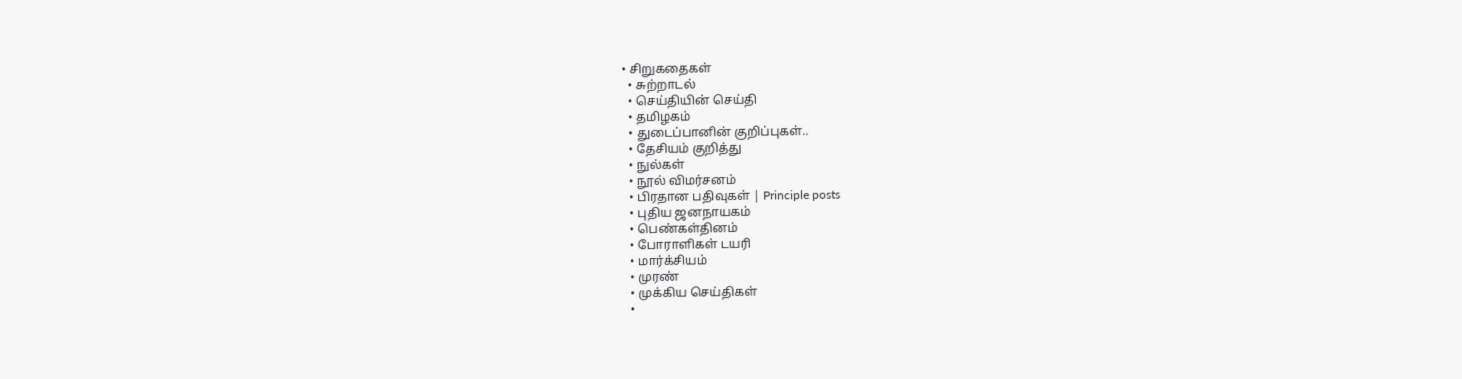• சிறுகதைகள்
  • சுற்றாடல்
  • செய்தியின் செய்தி
  • தமிழகம்
  • துடைப்பானின் குறிப்புகள்..
  • தேசியம் குறித்து
  • நுல்கள்
  • நூல் விமர்சனம்
  • பிரதான பதிவுகள் | Principle posts
  • புதிய ஜனநாயகம்
  • பெண்கள்தினம்
  • போராளிகள் டயரி
  • மார்க்சியம்
  • முரண்
  • முக்கிய செய்திகள்
  •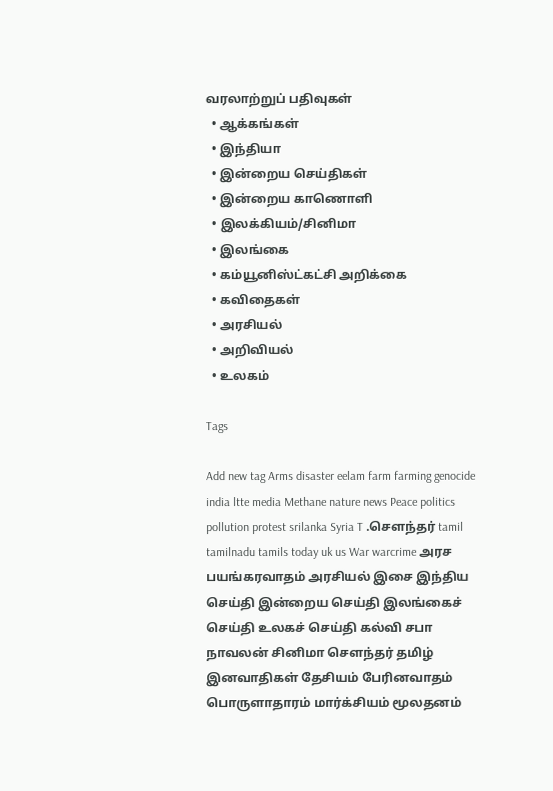வரலாற்றுப் பதிவுகள்
  • ஆக்கங்கள்
  • இந்தியா
  • இன்றைய செய்திகள்
  • இன்றைய காணொளி
  • இலக்கியம்/சினிமா
  • இலங்கை
  • கம்யூனிஸ்ட்கட்சி அறிக்கை
  • கவிதைகள்
  • அரசியல்
  • அறிவியல்
  • உலகம்

Tags

Add new tag Arms disaster eelam farm farming genocide india ltte media Methane nature news Peace politics pollution protest srilanka Syria T .சௌந்தர் tamil tamilnadu tamils today uk us War warcrime அரச பயங்கரவாதம் அரசியல் இசை இந்திய செய்தி இன்றைய செய்தி இலங்கைச் செய்தி உலகச் செய்தி கல்வி சபா நாவலன் சினிமா சௌந்தர் தமிழ் இனவாதிகள் தேசியம் பேரினவாதம் பொருளாதாரம் மார்க்சியம் மூலதனம்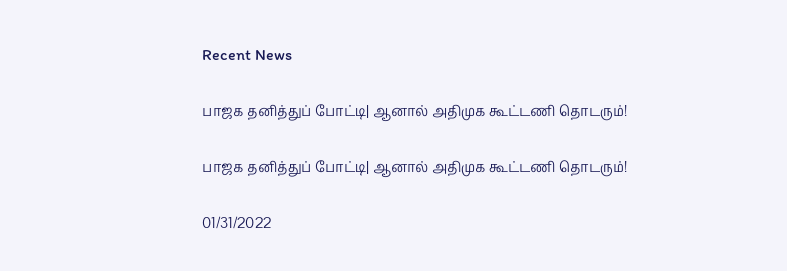Recent News

பாஜக தனித்துப் போட்டி| ஆனால் அதிமுக கூட்டணி தொடரும்!

பாஜக தனித்துப் போட்டி| ஆனால் அதிமுக கூட்டணி தொடரும்!

01/31/2022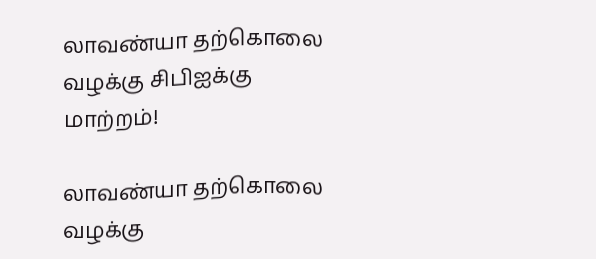லாவண்யா தற்கொலை வழக்கு சிபிஐக்கு மாற்றம்!

லாவண்யா தற்கொலை வழக்கு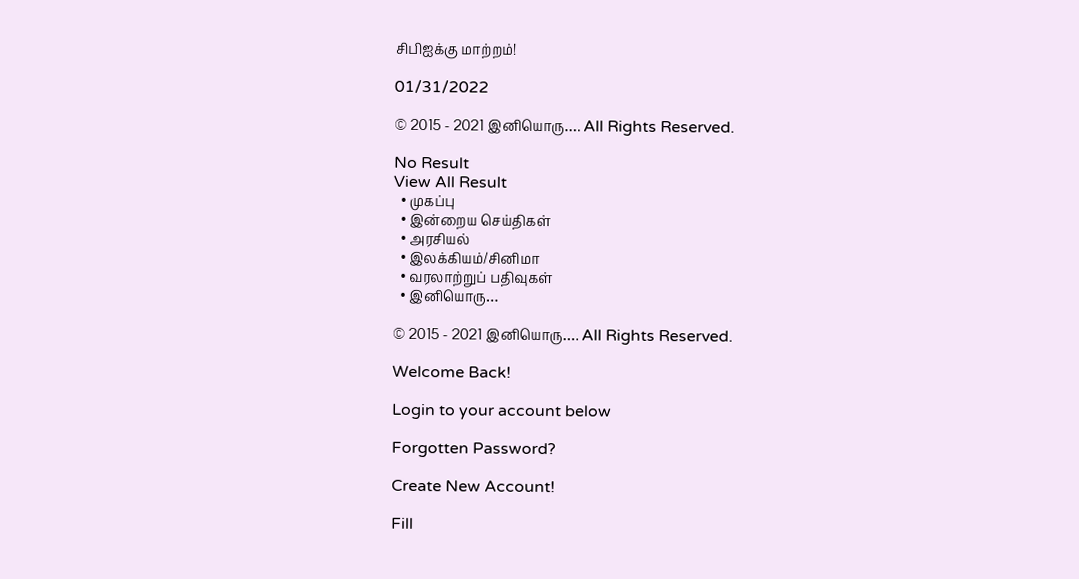சிபிஐக்கு மாற்றம்!

01/31/2022

© 2015 - 2021 இனியொரு…. All Rights Reserved.

No Result
View All Result
  • முகப்பு
  • இன்றைய செய்திகள்
  • அரசியல்
  • இலக்கியம்/சினிமா
  • வரலாற்றுப் பதிவுகள்
  • இனியொரு…

© 2015 - 2021 இனியொரு…. All Rights Reserved.

Welcome Back!

Login to your account below

Forgotten Password?

Create New Account!

Fill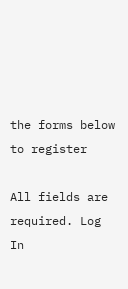the forms below to register

All fields are required. Log In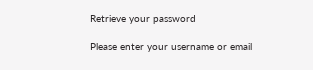Retrieve your password

Please enter your username or email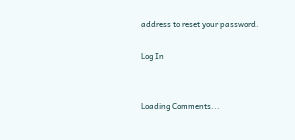address to reset your password.

Log In


Loading Comments...